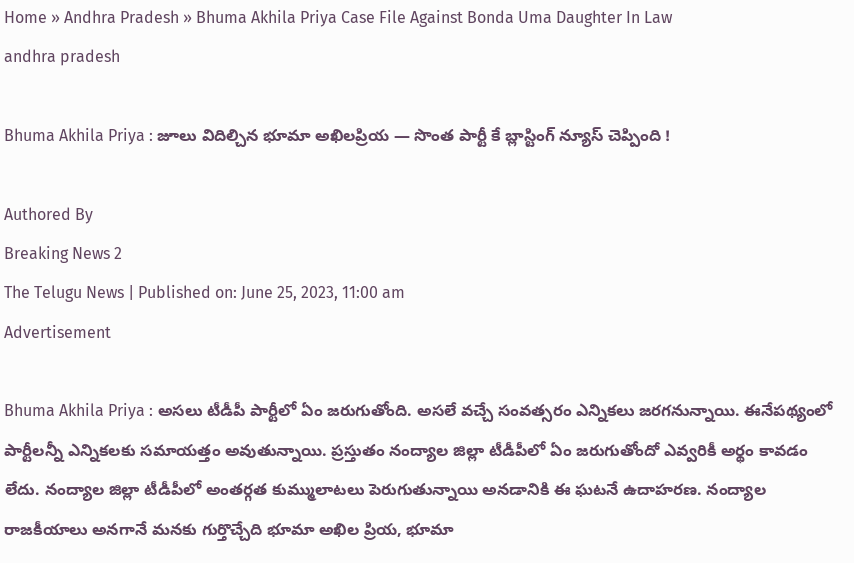Home » Andhra Pradesh » Bhuma Akhila Priya Case File Against Bonda Uma Daughter In Law
andhra pradesh

Bhuma Akhila Priya : జూలు విదిల్చిన భూమా అఖిలప్రియ — సొంత పార్టీ కే బ్లాస్టింగ్ న్యూస్ చెప్పింది !

Authored By
Breaking News 2
The Telugu News | Published on: June 25, 2023, 11:00 am
Advertisement

Bhuma Akhila Priya : అసలు టీడీపీ పార్టీలో ఏం జరుగుతోంది. అసలే వచ్చే సంవత్సరం ఎన్నికలు జరగనున్నాయి. ఈనేపథ్యంలో పార్టీలన్నీ ఎన్నికలకు సమాయత్తం అవుతున్నాయి. ప్రస్తుతం నంద్యాల జిల్లా టీడీపీలో ఏం జరుగుతోందో ఎవ్వరికీ అర్థం కావడం లేదు. నంద్యాల జిల్లా టీడీపీలో అంతర్గత కుమ్ములాటలు పెరుగుతున్నాయి అనడానికి ఈ ఘటనే ఉదాహరణ. నంద్యాల రాజకీయాలు అనగానే మనకు గుర్తొచ్చేది భూమా అఖిల ప్రియ, భూమా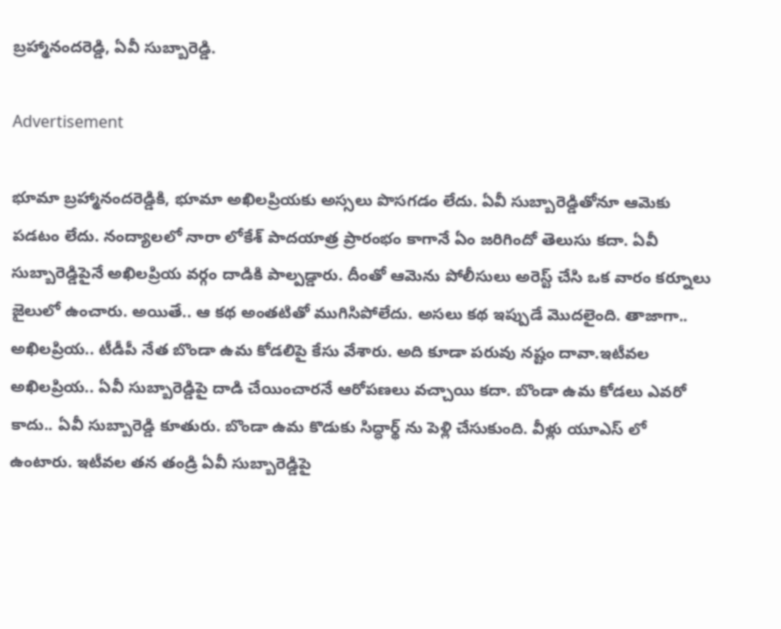బ్రహ్మానందరెడ్డి, ఏవీ సుబ్బారెడ్డి.

Advertisement

భూమా బ్రహ్మానందరెడ్డికి, భూమా అఖిలప్రియకు అస్సలు పొసగడం లేదు. ఏవీ సుబ్బారెడ్డితోనూ ఆమెకు పడటం లేదు. నంద్యాలలో నారా లోకేశ్ పాదయాత్ర ప్రారంభం కాగానే ఏం జరిగిందో తెలుసు కదా. ఏవీ సుబ్బారెడ్డిపైనే అఖిలప్రియ వర్గం దాడికి పాల్పడ్డారు. దీంతో ఆమెను పోలీసులు అరెస్ట్ చేసి ఒక వారం కర్నూలు జైలులో ఉంచారు. అయితే.. ఆ కథ అంతటితో ముగిసిపోలేదు. అసలు కథ ఇప్పుడే మొదలైంది. తాజాగా.. అఖిలప్రియ.. టీడీపీ నేత బొండా ఉమ కోడలిపై కేసు వేశారు. అది కూడా పరువు నష్టం దావా.ఇటీవల అఖిలప్రియ.. ఏవీ సుబ్బారెడ్డిపై దాడి చేయించారనే ఆరోపణలు వచ్చాయి కదా. బొండా ఉమ కోడలు ఎవరో  కాదు.. ఏవీ సుబ్బారెడ్డి కూతురు. బొండా ఉమ కొడుకు సిద్ధార్థ్ ను పెళ్లి చేసుకుంది. వీళ్లు యూఎస్ లో ఉంటారు. ఇటీవల తన తండ్రి ఏవీ సుబ్బారెడ్డిపై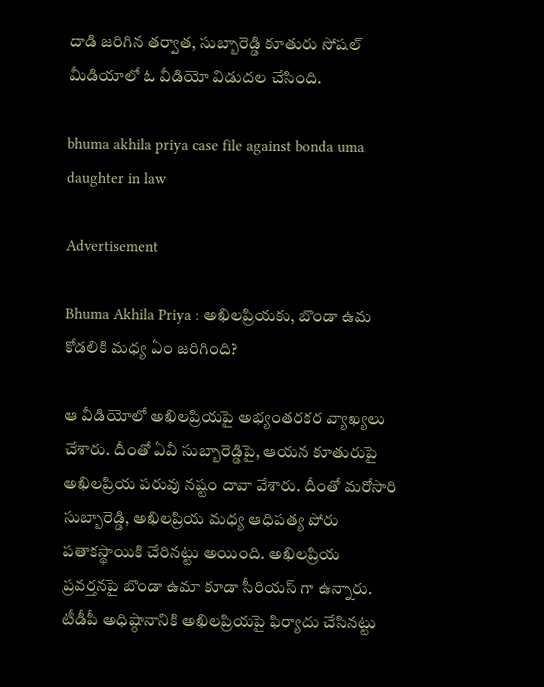దాడి జరిగిన తర్వాత, సుబ్బారెడ్డి కూతురు సోషల్ మీడియాలో ఓ వీడియో విడుదల చేసింది.

bhuma akhila priya case file against bonda uma daughter in law

Advertisement

Bhuma Akhila Priya : అఖిలప్రియకు, బొండా ఉమ కోడలికి మధ్య ఏం జరిగింది?

ఆ వీడియోలో అఖిలప్రియపై అభ్యంతరకర వ్యాఖ్యలు చేశారు. దీంతో ఏవీ సుబ్బారెడ్డిపై, ఆయన కూతురుపై అఖిలప్రియ పరువు నష్టం దావా వేశారు. దీంతో మరోసారి సుబ్బారెడ్డి, అఖిలప్రియ మధ్య ఆధిపత్య పోరు పతాకస్థాయికి చేరినట్టు అయింది. అఖిలప్రియ ప్రవర్తనపై బొండా ఉమా కూడా సీరియస్ గా ఉన్నారు. టీడీపీ అధిష్ఠానానికి అఖిలప్రియపై ఫిర్యాదు చేసినట్టు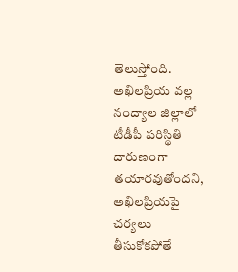తెలుస్తోంది. అఖిలప్రియ వల్ల నంద్యాల జిల్లాలో టీడీపీ పరిస్థితి దారుణంగా తయారవుతోందని, అఖిలప్రియపై చర్యలు తీసుకోకపోతే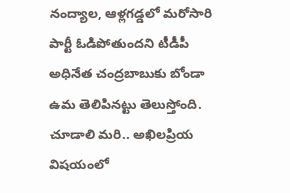నంద్యాల, ఆళ్లగడ్డలో మరోసారి పార్టీ ఓడిపోతుందని టీడీపీ అధినేత చంద్రబాబుకు బోండా ఉమ తెలిపినట్టు తెలుస్తోంది. చూడాలి మరి.. అఖిలప్రియ విషయంలో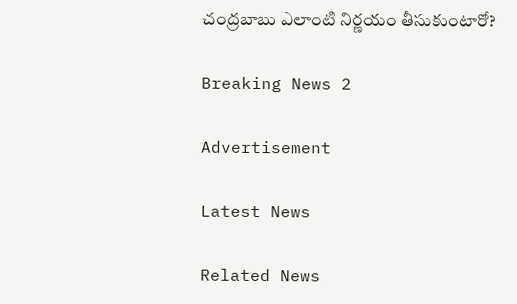చంద్రబాబు ఎలాంటి నిర్ణయం తీసుకుంటారో?

Breaking News 2

Advertisement

Latest News

Related News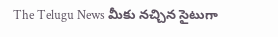The Telugu News మీకు నచ్చిన సైటుగా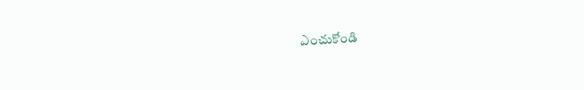ఎంచుకోండి